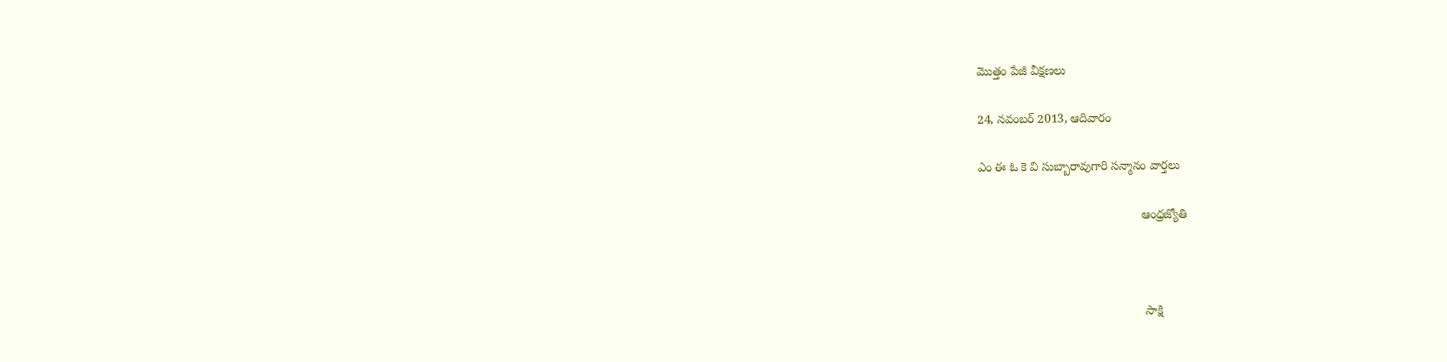మొత్తం పేజీ వీక్షణలు

24, నవంబర్ 2013, ఆదివారం

ఎం ఈ ఓ కె వి సుబ్బారావుగారి సన్మానం వార్తలు

                                                ఆంధ్రజ్యోతి



                                                 సాక్షి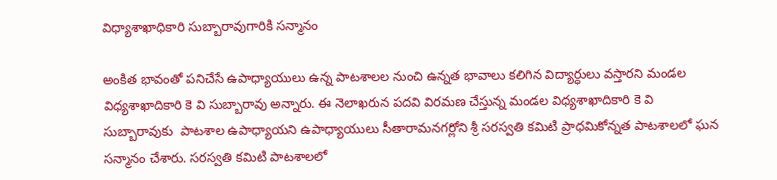విధ్యాశాఖాధికారి సుబ్బారావుగారికి సన్మానం

అంకిత భావంతో పనిచేసే ఉపాధ్యాయులు ఉన్న పాటశాలల నుంచి ఉన్నత భావాలు కలిగిన విద్యార్ధులు వస్తారని మండల విధ్యశాఖాదికారి కె వి సుబ్బారావు అన్నారు. ఈ నెలాఖరున పదవి విరమణ చేస్తున్న మండల విధ్యశాఖాదికారి కె వి సుబ్బారావుకు  పాటశాల ఉపాధ్యాయని ఉపాధ్యాయులు సీతారామనగర్లోని శ్రీ సరస్వతి కమిటి ప్రాధమికోన్నత పాటశాలలో ఘన సన్మానం చేశారు. సరస్వతి కమిటి పాటశాలలో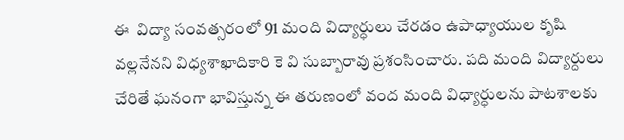ఈ  విద్యా సంవత్సరంలో 91 మంది విద్యార్ధులు చేరడం ఉపాధ్యాయుల కృషి వల్లనేనని విధ్యశాఖాదికారి కె వి సుబ్బారావు ప్రశంసించారు. పది మంది విద్యార్దులు చేరితే ఘనంగా భావిస్తున్న ఈ తరుణంలో వంద మంది విధ్యార్ధులను పాటశాలకు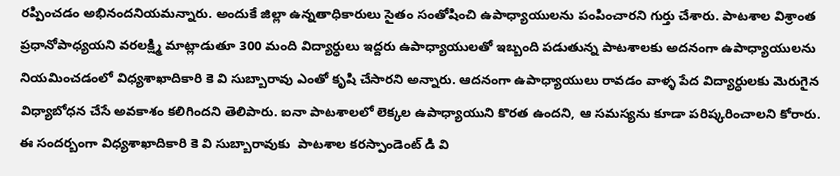రప్పించడం అభినందనియమన్నారు. అందుకే జిల్లా ఉన్నతాధికారులు సైతం సంతోషించి ఉపాధ్యాయులను పంపించారని గుర్తు చేశారు. పాటశాల విశ్రాంత ప్రధానోపాధ్యయని వరలక్ష్మి మాట్లాడుతూ 300 మంది విద్యార్ధులు ఇద్దరు ఉపాధ్యాయులతో ఇబ్బంది పడుతున్న పాటశాలకు అదనంగా ఉపాధ్యాయులను నియమించడంలో విధ్యశాఖాదికారి కె వి సుబ్బారావు ఎంతో కృషి చేసారని అన్నారు. ఆదనంగా ఉపాధ్యాయులు రావడం వాళ్ళ పేద విద్యార్ధులకు మెరుగైన విధ్యాబోధన చేసే అవకాశం కలిగిందని తెలిపారు. ఐనా పాటశాలలో లెక్కల ఉపాధ్యాయుని కొరత ఉందని, ఆ సమస్యను కూడా పరిష్కరించాలని కోరారు. ఈ సందర్బంగా విధ్యశాఖాదికారి కె వి సుబ్బారావుకు  పాటశాల కరస్పాండెంట్ డి వి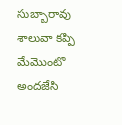సుబ్బారావు శాలువా కప్పి మేమొంటొ అందజేసి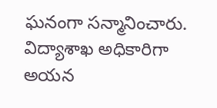ఘనంగా సన్మానించారు. విద్యాశాఖ అధికారిగా అయన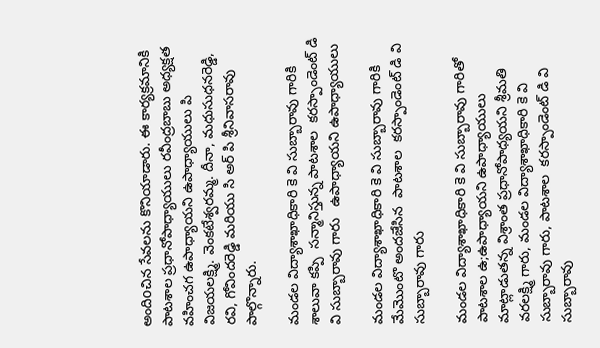అందిoచిన సేవలను కొనియాడారు. ఈ కార్యక్రమానికి పాటశాల ప్రధానోపాధ్యాయులు రవీంద్రబాబు అధ్యక్షత వహించగ ఉపాధ్యాయని ఉపాధ్యాయులు పి విజయలక్ష్మి. వెంకటేశ్వరమ్మ. దీనా, మధుసుధనరెడ్డి, రవి, గోవిందరెడ్డి మరియు సి అర్ పి శ్రీనివాసరావు పాల్గొన్నారు.

మండల విద్యాశాఖాధికారి కె వి సుబ్బారావు గారికి శాలువా కప్పి  సన్మానిస్తున్న పాటశాల  కరస్పాండెంట్ డి వి సుబ్బారావు గారు   ఉపాధ్యాయని ఉపాధ్యాయులు

మండల విద్యాశాఖాధికారి కె వి సుబ్బారావు గారికి మేమొంటొ అందజేసిన  పాటశాల  కరస్పాండెంట్ డి వి సుబ్బారావు గారు

మండల విద్యాశాఖాధికారి కె వి సుబ్బారావు గారితో పాటశాల ఉ;ఉపాధ్యాయని ఉపాధ్యాయులు
మాట్లాడుతన్న విశ్రాంత ప్రధానోపాధ్యయని శ్రీమతి వరలక్ష్మి గారు, మండల విద్యాశాఖాధికారి కె వి సుబ్బారావు గారు, పాటశాల  కరస్పాండెంట్ డి వి సుబ్బారావు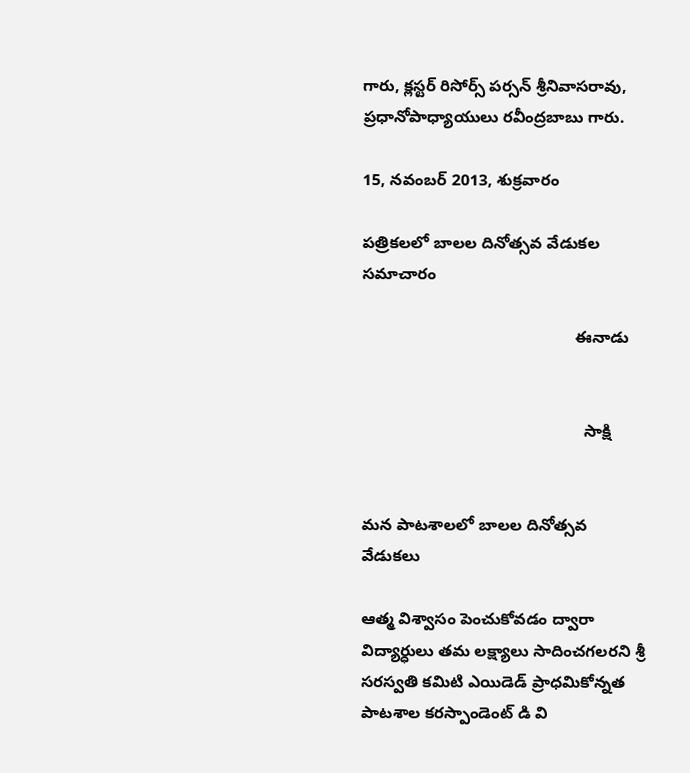గారు, క్లస్టర్ రిసోర్స్ పర్సన్ శ్రీనివాసరావు,  ప్రధానోపాధ్యాయులు రవీంద్రబాబు గారు.

15, నవంబర్ 2013, శుక్రవారం

పత్రికలలో బాలల దినోత్సవ వేడుకల సమాచారం

                                               ఈనాడు


                                                 సాక్షి


మన పాటశాలలో బాలల దినోత్సవ వేడుకలు

ఆత్మ విశ్వాసం పెంచుకోవడం ద్వారా విద్యార్ధులు తమ లక్ష్యాలు సాదించగలరని శ్రీ సరస్వతి కమిటి ఎయిడెడ్ ప్రాధమికోన్నత పాటశాల కరస్పాండెంట్ డి వి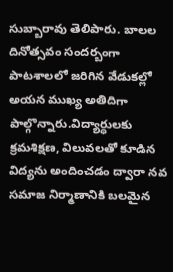సుబ్బారావు తెలిపారు. బాలల దినోత్సవం సందర్బంగా పాటశాలలో జరిగిన వేడుకల్లో అయన ముఖ్య అతిదిగా పాల్గొన్నారు.విద్యార్ధులకు క్రమశిక్షణ, విలువలతో కూడిన విద్యను అందించడం ద్వారా నవ సమాజ నిర్మాణానికి బలమైన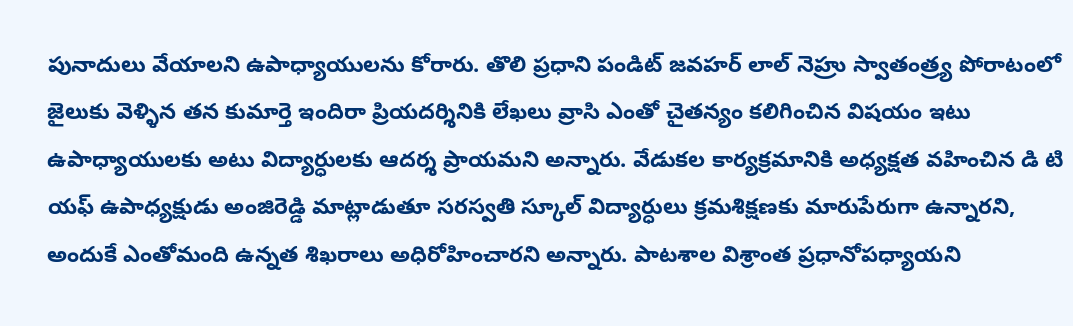పునాదులు వేయాలని ఉపాధ్యాయులను కోరారు. తొలి ప్రధాని పండిట్ జవహర్ లాల్ నెహ్రు స్వాతంత్ర్య పోరాటంలో జైలుకు వెళ్ళిన తన కుమార్తె ఇందిరా ప్రియదర్శినికి లేఖలు వ్రాసి ఎంతో చైతన్యం కలిగించిన విషయం ఇటు ఉపాధ్యాయులకు అటు విద్యార్ధులకు ఆదర్శ ప్రాయమని అన్నారు. వేడుకల కార్యక్రమానికి అధ్యక్షత వహించిన డి టి యఫ్ ఉపాధ్యక్షుడు అంజిరెడ్డి మాట్లాడుతూ సరస్వతి స్కూల్ విద్యార్ధులు క్రమశిక్షణకు మారుపేరుగా ఉన్నారని, అందుకే ఎంతోమంది ఉన్నత శిఖరాలు అధిరోహించారని అన్నారు. పాటశాల విశ్రాంత ప్రధానోపధ్యాయని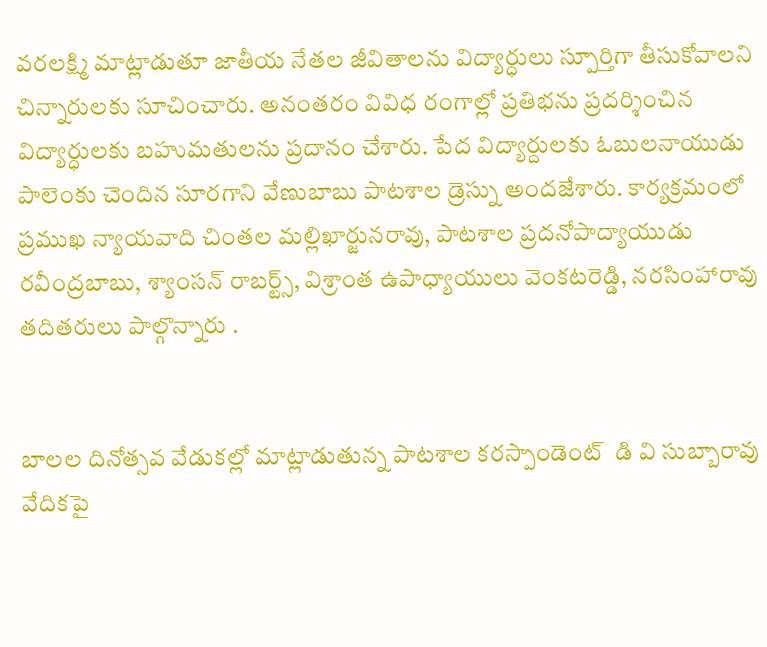వరలక్ష్మి మాట్లాడుతూ జాతీయ నేతల జీవితాలను విద్యార్ధులు స్పూర్తిగా తీసుకోవాలని చిన్నారులకు సూచించారు. అనంతరం వివిధ రంగాల్లో ప్రతిభను ప్రదర్శించిన విద్యార్ధులకు బహుమతులను ప్రదానం చేశారు. పేద విద్యార్దులకు ఓబులనాయుడు పాలెంకు చెందిన సూరగాని వేణుబాబు పాటశాల డ్రెస్ను అందజేశారు. కార్యక్రమంలో ప్రముఖ న్యాయవాది చింతల మల్లిఖార్జునరావు, పాటశాల ప్రదనోపాద్యాయుడు రవీంద్రబాబు, శ్యాంసన్ రాబర్ట్స్, విశ్రాంత ఉపాధ్యాయులు వెంకటరెడ్డి, నరసింహారావు తదితరులు పాల్గొన్నారు .


బాలల దినోత్సవ వేడుకల్లో మాట్లాడుతున్న పాటశాల కరస్పాండెంట్  డి వి సుబ్బారావు వేదికపై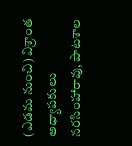(ఎడమ నుంచి) విశ్రాంత అధ్యాపకులు నరసింహారావు, పాటశాల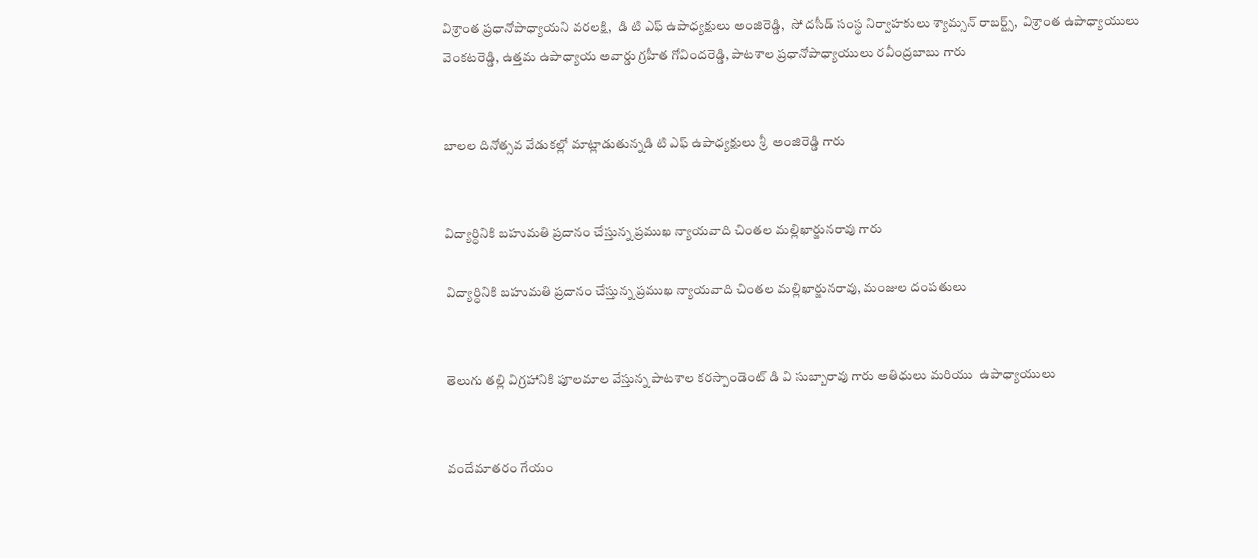విశ్రాంత ప్రధానోపాధ్యాయని వరలక్షి,  డి టి ఎఫ్ ఉపాధ్యక్షులు అంజిరెడ్డి,  సో దసీడ్ సంస్థ నిర్వాహకులు శ్యామ్సన్ రాబర్ట్స్,  విశ్రాంత ఉపాధ్యాయులు వెంకటరెడ్డి, ఉత్తమ ఉపాధ్యాయ అవార్డు గ్రహీత గోవిందరెడ్డి, పాటశాల ప్రధానోపాధ్యాయులు రవీంద్రబాబు గారు


బాలల దినోత్సవ వేడుకల్లో మాట్లాడుతున్నడి టి ఎఫ్ ఉపాధ్యక్షులు శ్రీ  అంజిరెడ్డి గారు


విద్యార్ధినికి బహుమతి ప్రదానం చేస్తున్న ప్రముఖ న్యాయవాది చింతల మల్లిఖార్జునరావు గారు

విద్యార్ధినికి బహుమతి ప్రదానం చేస్తున్న ప్రముఖ న్యాయవాది చింతల మల్లిఖార్జునరావు, మంజుల దంపతులు


తెలుగు తల్లి విగ్రహానికి పూలమాల వేస్తున్న పాటశాల కరస్పాండెంట్ డి వి సుబ్బారావు గారు అతిధులు మరియు  ఉపాధ్యాయులు


వందేమాతరం గేయం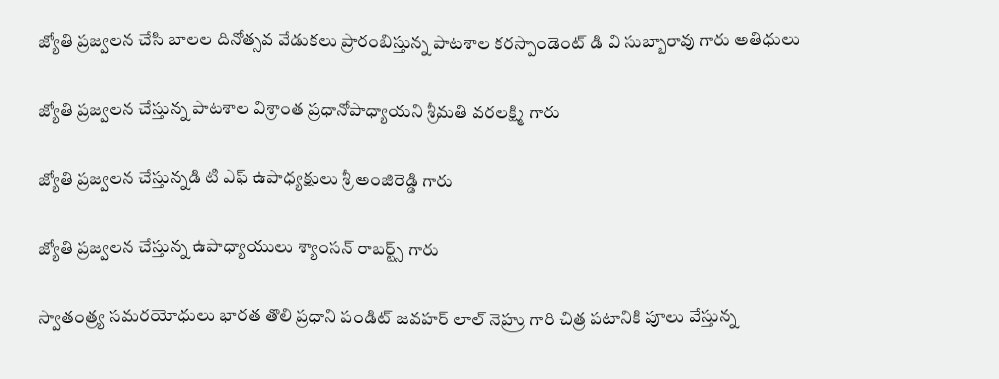జ్యోతి ప్రజ్వలన చేసి బాలల దినోత్సవ వేడుకలు ప్రారంబిస్తున్న పాటశాల కరస్పాండెంట్ డి వి సుబ్బారావు గారు అతిధులు

జ్యోతి ప్రజ్వలన చేస్తున్న పాటశాల విశ్రాంత ప్రధానోపాధ్యాయని శ్రీమతి వరలక్ష్మి గారు

జ్యోతి ప్రజ్వలన చేస్తున్నడి టి ఎఫ్ ఉపాధ్యక్షులు శ్రీ అంజిరెడ్డి గారు

జ్యోతి ప్రజ్వలన చేస్తున్న ఉపాధ్యాయులు శ్యాంసన్ రాబర్ట్స్ గారు

స్వాతంత్ర్య సమరయోధులు భారత తొలి ప్రధాని పండిట్ జవహర్ లాల్ నెహ్రు గారి చిత్ర పటానికి పూలు వేస్తున్న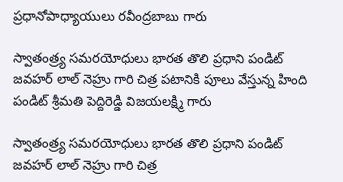ప్రధానోపాధ్యాయులు రవీంద్రబాబు గారు

స్వాతంత్ర్య సమరయోధులు భారత తొలి ప్రధాని పండిట్ జవహర్ లాల్ నెహ్రు గారి చిత్ర పటానికి పూలు వేస్తున్న హింది పండిట్ శ్రీమతి పెద్దిరెడ్డి విజయలక్ష్మి గారు

స్వాతంత్ర్య సమరయోధులు భారత తొలి ప్రధాని పండిట్ జవహర్ లాల్ నెహ్రు గారి చిత్ర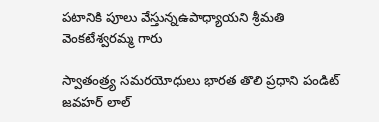పటానికి పూలు వేస్తున్నఉపాధ్యాయని శ్రీమతి వెంకటేశ్వరమ్మ గారు

స్వాతంత్ర్య సమరయోధులు భారత తొలి ప్రధాని పండిట్ జవహర్ లాల్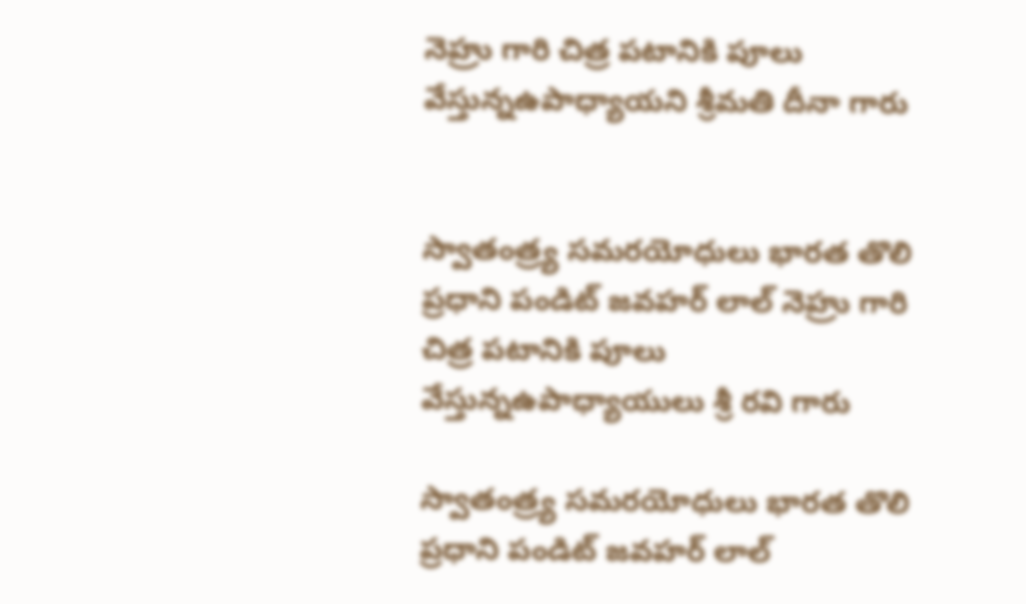నెహ్రు గారి చిత్ర పటానికి పూలు వేస్తున్నఉపాధ్యాయని శ్రీమతి దీనా గారు


స్వాతంత్ర్య సమరయోధులు భారత తొలి ప్రధాని పండిట్ జవహర్ లాల్ నెహ్రు గారి చిత్ర పటానికి పూలు వేస్తున్నఉపాధ్యాయులు శ్రీ రవి గారు

స్వాతంత్ర్య సమరయోధులు భారత తొలి ప్రధాని పండిట్ జవహర్ లాల్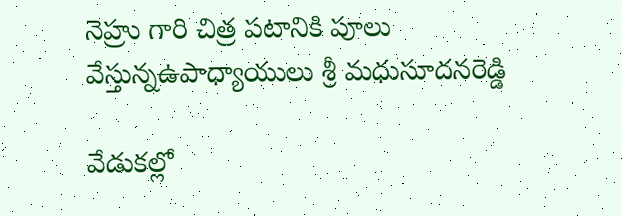నెహ్రు గారి చిత్ర పటానికి పూలు వేస్తున్నఉపాధ్యాయులు శ్రీ మధుసూదనరెడ్డి

వేడుకల్లో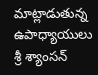మాట్లాడుతున్న ఉపాధ్యాయులు శ్రీ శ్యాంసన్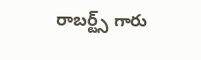రాబర్ట్స్ గారు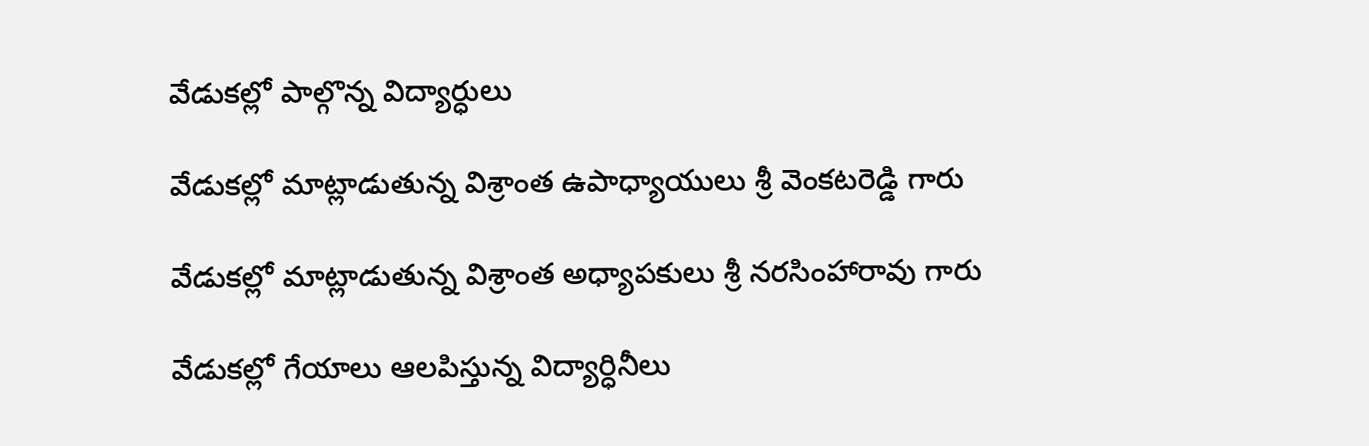వేడుకల్లో పాల్గొన్న విద్యార్ధులు

వేడుకల్లో మాట్లాడుతున్న విశ్రాంత ఉపాధ్యాయులు శ్రీ వెంకటరెడ్డి గారు

వేడుకల్లో మాట్లాడుతున్న విశ్రాంత అధ్యాపకులు శ్రీ నరసింహారావు గారు

వేడుకల్లో గేయాలు ఆలపిస్తున్న విద్యార్ధినీలు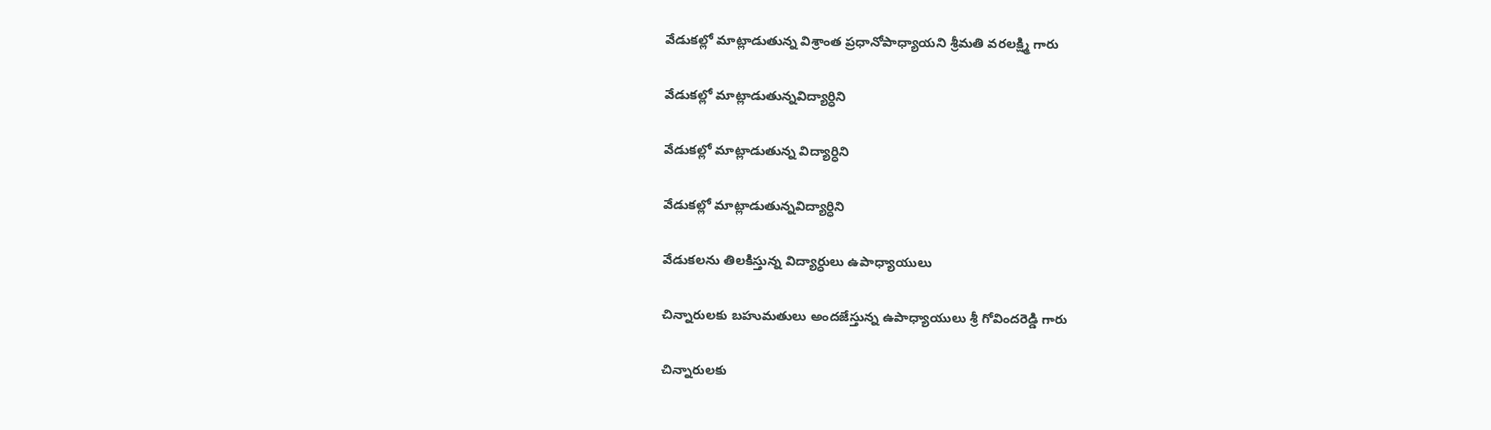వేడుకల్లో మాట్లాడుతున్న విశ్రాంత ప్రధానోపాధ్యాయని శ్రీమతి వరలక్ష్మి గారు

వేడుకల్లో మాట్లాడుతున్నవిద్యార్ధిని

వేడుకల్లో మాట్లాడుతున్న విద్యార్ధిని

వేడుకల్లో మాట్లాడుతున్నవిద్యార్ధిని

వేడుకలను తిలకిస్తున్న విద్యార్ధులు ఉపాధ్యాయులు

చిన్నారులకు బహుమతులు అందజేస్తున్న ఉపాధ్యాయులు శ్రీ గోవిందరెడ్డి గారు

చిన్నారులకు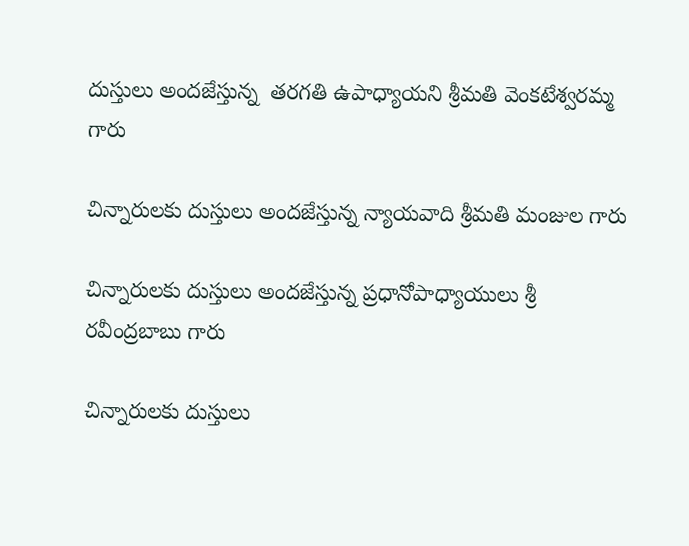దుస్తులు అందజేస్తున్న  తరగతి ఉపాధ్యాయని శ్రీమతి వెంకటేశ్వరమ్మ గారు

చిన్నారులకు దుస్తులు అందజేస్తున్న న్యాయవాది శ్రీమతి మంజుల గారు

చిన్నారులకు దుస్తులు అందజేస్తున్న ప్రధానోపాధ్యాయులు శ్రీ రవీంద్రబాబు గారు

చిన్నారులకు దుస్తులు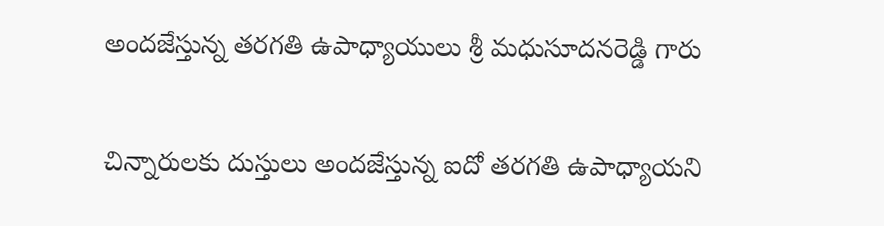అందజేస్తున్న తరగతి ఉపాధ్యాయులు శ్రీ మధుసూదనరెడ్డి గారు

చిన్నారులకు దుస్తులు అందజేస్తున్న ఐదో తరగతి ఉపాధ్యాయని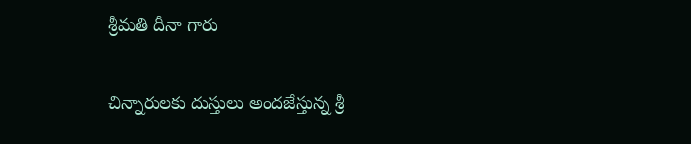శ్రీమతి దీనా గారు

చిన్నారులకు దుస్తులు అందజేస్తున్న శ్రీ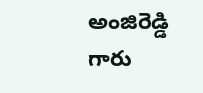అంజిరెడ్డి గారు